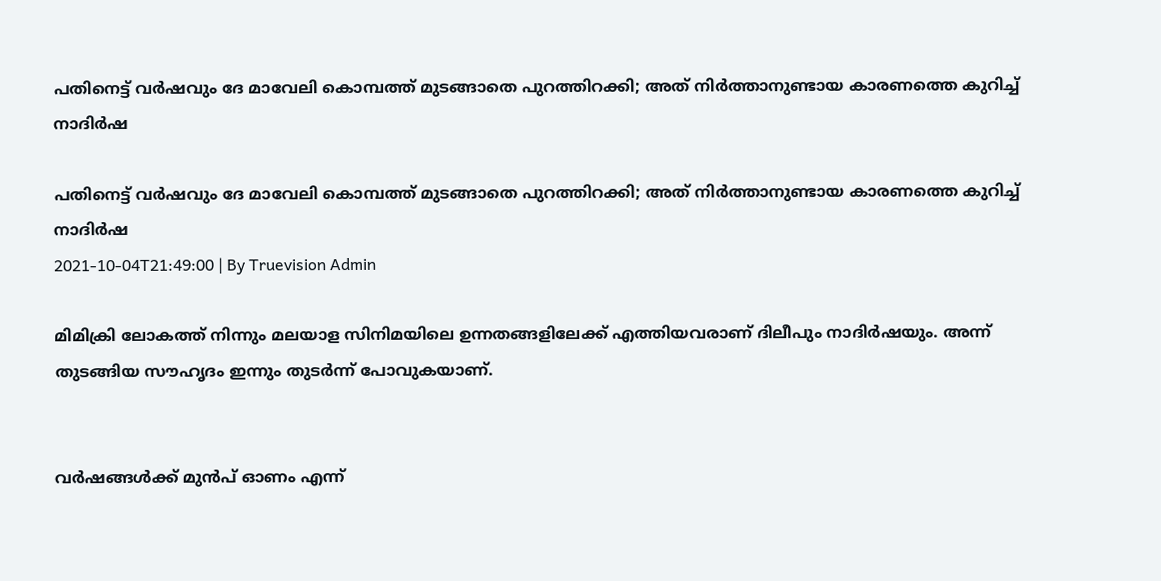പതിനെട്ട് വർഷവും ദേ മാവേലി കൊമ്പത്ത് മുടങ്ങാതെ പുറത്തിറക്കി; അത് നിർത്താനുണ്ടായ കാരണത്തെ കുറിച്ച് നാദിര്‍ഷ

പതിനെട്ട് വർഷവും ദേ മാവേലി കൊമ്പത്ത് മുടങ്ങാതെ പുറത്തിറക്കി; അത് നിർത്താനുണ്ടായ കാരണത്തെ കുറിച്ച് നാദിര്‍ഷ
2021-10-04T21:49:00 | By Truevision Admin

മിമിക്രി ലോകത്ത് നിന്നും മലയാള സിനിമയിലെ ഉന്നതങ്ങളിലേക്ക് എത്തിയവരാണ് ദിലീപും നാദിര്‍ഷയും. അന്ന് തുടങ്ങിയ സൗഹൃദം ഇന്നും തുടര്‍ന്ന് പോവുകയാണ്.


വര്‍ഷങ്ങള്‍ക്ക് മുന്‍പ് ഓണം എന്ന്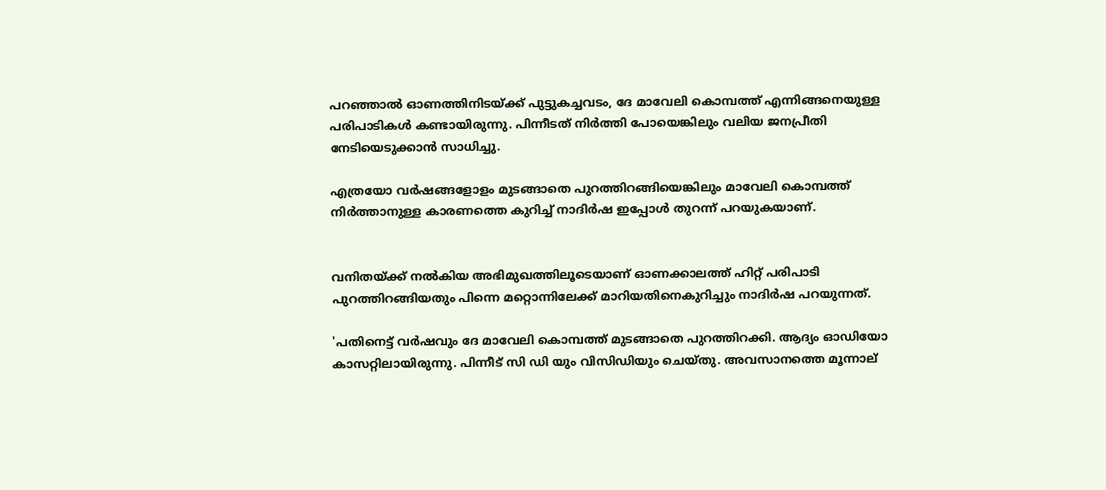പറഞ്ഞാല്‍ ഓണത്തിനിടയ്ക്ക് പുട്ടുകച്ചവടം, ദേ മാവേലി കൊമ്പത്ത് എന്നിങ്ങനെയുള്ള പരിപാടികള്‍ കണ്ടായിരുന്നു. പിന്നീടത് നിര്‍ത്തി പോയെങ്കിലും വലിയ ജനപ്രീതി നേടിയെടുക്കാന്‍ സാധിച്ചു.

എത്രയോ വര്‍ഷങ്ങളോളം മുടങ്ങാതെ പുറത്തിറങ്ങിയെങ്കിലും മാവേലി കൊമ്പത്ത് നിര്‍ത്താനുള്ള കാരണത്തെ കുറിച്ച് നാദിര്‍ഷ ഇപ്പോള്‍ തുറന്ന് പറയുകയാണ്.


വനിതയ്ക്ക് നല്‍കിയ അഭിമുഖത്തിലൂടെയാണ് ഓണക്കാലത്ത് ഹിറ്റ് പരിപാടി പുറത്തിറങ്ങിയതും പിന്നെ മറ്റൊന്നിലേക്ക് മാറിയതിനെകുറിച്ചും നാദിര്‍ഷ പറയുന്നത്.

'പതിനെട്ട് വര്‍ഷവും ദേ മാവേലി കൊമ്പത്ത് മുടങ്ങാതെ പുറത്തിറക്കി. ആദ്യം ഓഡിയോ കാസറ്റിലായിരുന്നു. പിന്നീട് സി ഡി യും വിസിഡിയും ചെയ്തു. അവസാനത്തെ മൂന്നാല്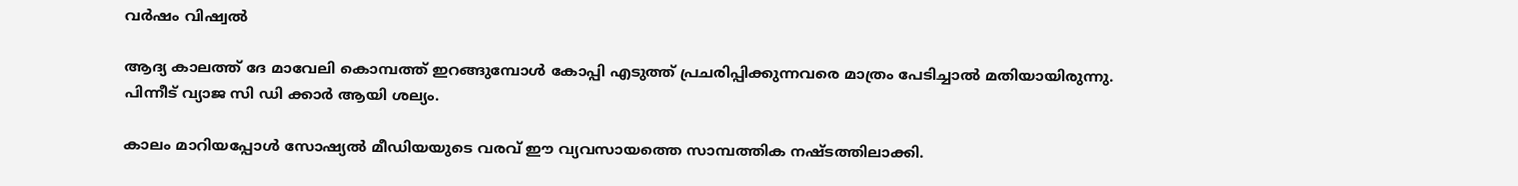വര്‍ഷം വിഷ്വല്‍

ആദ്യ കാലത്ത് ദേ മാവേലി കൊമ്പത്ത് ഇറങ്ങുമ്പോള്‍ കോപ്പി എടുത്ത് പ്രചരിപ്പിക്കുന്നവരെ മാത്രം പേടിച്ചാല്‍ മതിയായിരുന്നു. പിന്നീട് വ്യാജ സി ഡി ക്കാര്‍ ആയി ശല്യം.

കാലം മാറിയപ്പോള്‍ സോഷ്യല്‍ മീഡിയയുടെ വരവ് ഈ വ്യവസായത്തെ സാമ്പത്തിക നഷ്ടത്തിലാക്കി.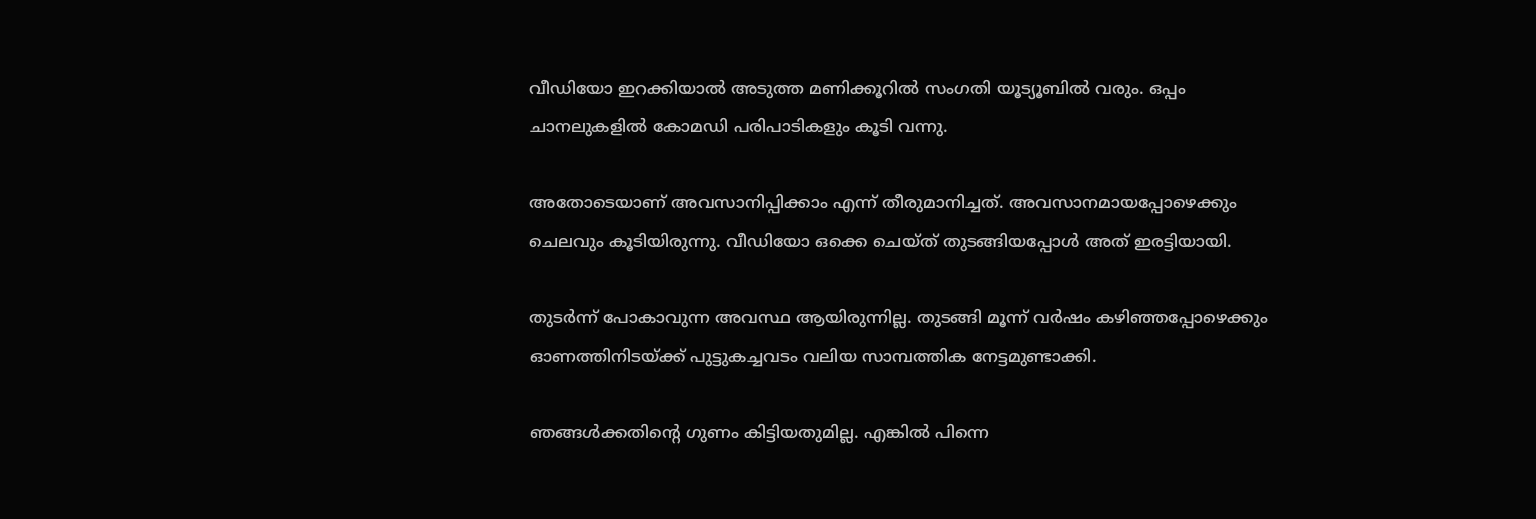വീഡിയോ ഇറക്കിയാല്‍ അടുത്ത മണിക്കൂറില്‍ സംഗതി യൂട്യൂബില്‍ വരും. ഒപ്പം ചാനലുകളില്‍ കോമഡി പരിപാടികളും കൂടി വന്നു.

അതോടെയാണ് അവസാനിപ്പിക്കാം എന്ന് തീരുമാനിച്ചത്. അവസാനമായപ്പോഴെക്കും ചെലവും കൂടിയിരുന്നു. വീഡിയോ ഒക്കെ ചെയ്ത് തുടങ്ങിയപ്പോള്‍ അത് ഇരട്ടിയായി.

തുടര്‍ന്ന് പോകാവുന്ന അവസ്ഥ ആയിരുന്നില്ല. തുടങ്ങി മൂന്ന് വര്‍ഷം കഴിഞ്ഞപ്പോഴെക്കും ഓണത്തിനിടയ്ക്ക് പുട്ടുകച്ചവടം വലിയ സാമ്പത്തിക നേട്ടമുണ്ടാക്കി.

ഞങ്ങള്‍ക്കതിന്റെ ഗുണം കിട്ടിയതുമില്ല. എങ്കില്‍ പിന്നെ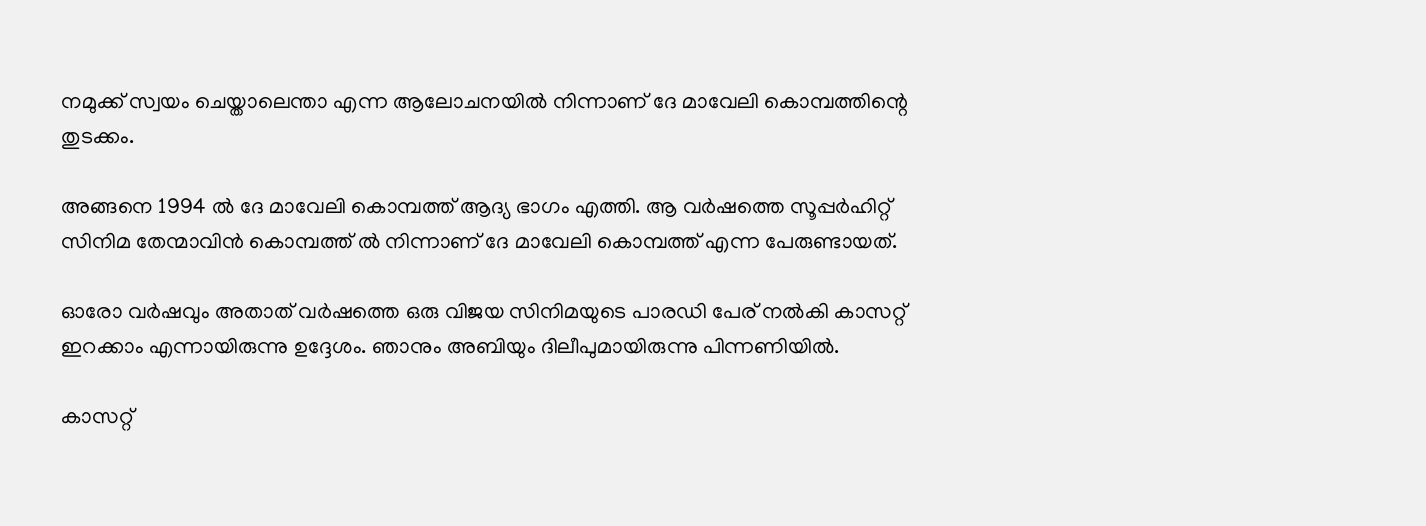നമുക്ക് സ്വയം ചെയ്താലെന്താ എന്ന ആലോചനയില്‍ നിന്നാണ് ദേ മാവേലി കൊമ്പത്തിന്റെ തുടക്കം.

അങ്ങനെ 1994 ല്‍ ദേ മാവേലി കൊമ്പത്ത് ആദ്യ ഭാഗം എത്തി. ആ വര്‍ഷത്തെ സൂപ്പര്‍ഹിറ്റ് സിനിമ തേന്മാവിന്‍ കൊമ്പത്ത് ല്‍ നിന്നാണ് ദേ മാവേലി കൊമ്പത്ത് എന്ന പേരുണ്ടായത്.

ഓരോ വര്‍ഷവും അതാത് വര്‍ഷത്തെ ഒരു വിജയ സിനിമയുടെ പാരഡി പേര് നല്‍കി കാസറ്റ് ഇറക്കാം എന്നായിരുന്നു ഉദ്ദേശം. ഞാനും അബിയും ദിലീപുമായിരുന്നു പിന്നണിയില്‍.

കാസറ്റ്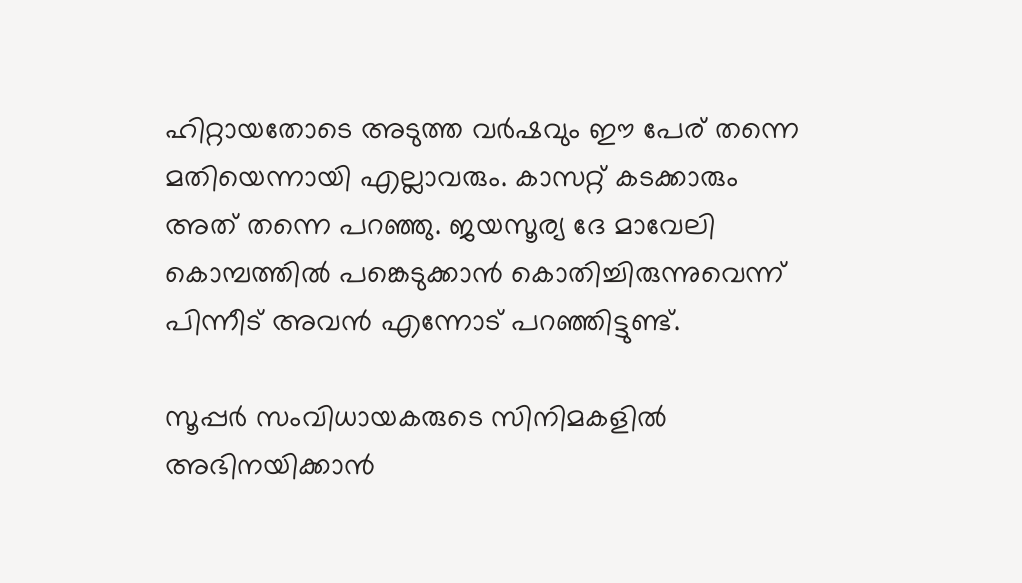ഹിറ്റായതോടെ അടുത്ത വര്‍ഷവും ഈ പേര് തന്നെ മതിയെന്നായി എല്ലാവരും. കാസറ്റ് കടക്കാരും അത് തന്നെ പറഞ്ഞു. ജയസൂര്യ ദേ മാവേലി കൊമ്പത്തില്‍ പങ്കെടുക്കാന്‍ കൊതിച്ചിരുന്നുവെന്ന് പിന്നീട് അവന്‍ എന്നോട് പറഞ്ഞിട്ടുണ്ട്.

സൂപ്പര്‍ സംവിധായകരുടെ സിനിമകളില്‍ അഭിനയിക്കാന്‍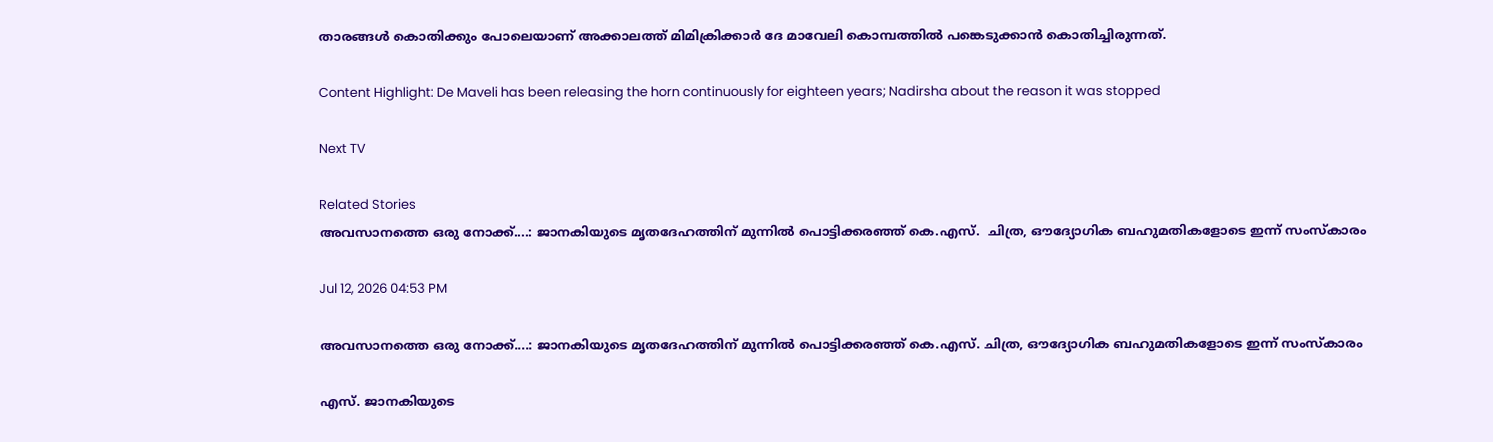താരങ്ങള്‍ കൊതിക്കും പോലെയാണ് അക്കാലത്ത് മിമിക്രിക്കാര്‍ ദേ മാവേലി കൊമ്പത്തില്‍ പങ്കെടുക്കാന്‍ കൊതിച്ചിരുന്നത്.

Content Highlight: De Maveli has been releasing the horn continuously for eighteen years; Nadirsha about the reason it was stopped

Next TV

Related Stories
അവസാനത്തെ ഒരു നോക്ക്....: ജാനകിയുടെ മൃതദേഹത്തിന് മുന്നിൽ പൊട്ടിക്കരഞ്ഞ് കെ.എസ്.  ചിത്ര, ഔദ്യോഗിക ബഹുമതികളോടെ ഇന്ന് സംസ്കാരം

Jul 12, 2026 04:53 PM

അവസാനത്തെ ഒരു നോക്ക്....: ജാനകിയുടെ മൃതദേഹത്തിന് മുന്നിൽ പൊട്ടിക്കരഞ്ഞ് കെ.എസ്. ചിത്ര, ഔദ്യോഗിക ബഹുമതികളോടെ ഇന്ന് സംസ്കാരം

എസ്. ജാനകിയുടെ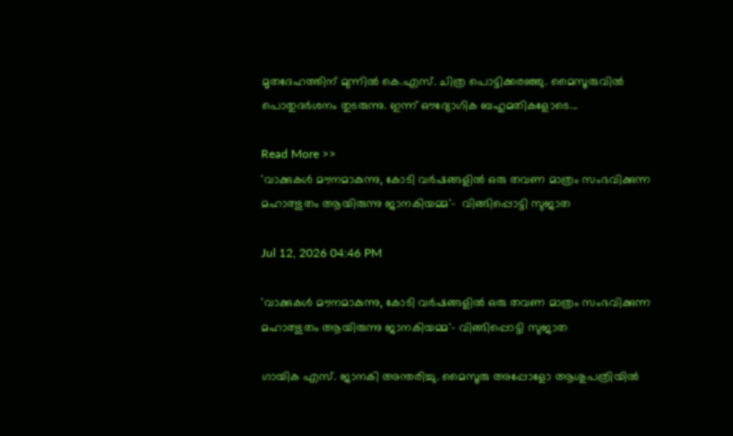മൃതദേഹത്തിന് മുന്നിൽ കെ.എസ്. ചിത്ര പൊട്ടിക്കരഞ്ഞു. മൈസൂരുവിൽ പൊതുദർശനം തുടരുന്നു. ഇന്ന് ഔദ്യോഗിക ബഹുമതികളോടെ...

Read More >>
'വാക്കുകൾ മൗനമാകുന്നു, കോടി വർഷങ്ങളിൽ ഒരു തവണ മാത്രം സംഭവിക്കുന്ന മഹാത്ഭുതം ആയിരുന്നു ജാനകിയമ്മ'-  വിങ്ങിപ്പൊട്ടി സുജാത

Jul 12, 2026 04:46 PM

'വാക്കുകൾ മൗനമാകുന്നു, കോടി വർഷങ്ങളിൽ ഒരു തവണ മാത്രം സംഭവിക്കുന്ന മഹാത്ഭുതം ആയിരുന്നു ജാനകിയമ്മ'- വിങ്ങിപ്പൊട്ടി സുജാത

ഗായിക എസ്. ജാനകി അന്തരിച്ചു. മൈസൂരു അപ്പോളോ ആശുപത്രിയിൽ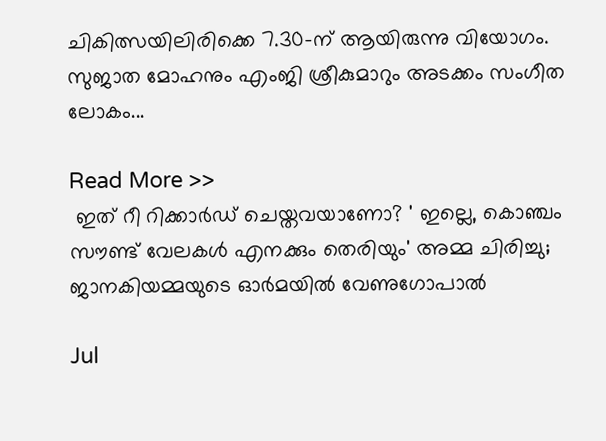ചികിത്സയിലിരിക്കെ 7.30-ന് ആയിരുന്നു വിയോഗം. സുജാത മോഹനും എംജി ശ്രീകുമാറും അടക്കം സംഗീത ലോകം...

Read More >>
 ഇത് റീ റിക്കാർഡ് ചെയ്തവയാണോ? ' ഇല്ലെ, കൊഞ്ചം സൗണ്ട് വേലകൾ എനക്കും തെരിയും' അമ്മ ചിരിച്ചു;  ജാനകിയമ്മയുടെ ഓർമയിൽ വേണുഗോപാൽ

Jul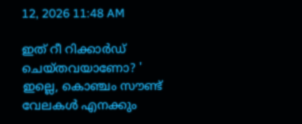12, 2026 11:48 AM

ഇത് റീ റിക്കാർഡ് ചെയ്തവയാണോ? ' ഇല്ലെ, കൊഞ്ചം സൗണ്ട് വേലകൾ എനക്കും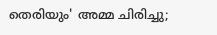തെരിയും' അമ്മ ചിരിച്ചു;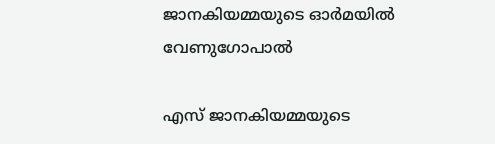ജാനകിയമ്മയുടെ ഓർമയിൽ വേണുഗോപാൽ

എസ് ജാനകിയമ്മയുടെ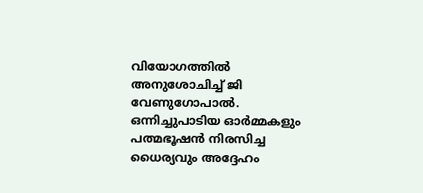വിയോഗത്തിൽ അനുശോചിച്ച് ജി വേണുഗോപാൽ. ഒന്നിച്ചുപാടിയ ഓർമ്മകളും പത്മഭൂഷൻ നിരസിച്ച ധൈര്യവും അദ്ദേഹം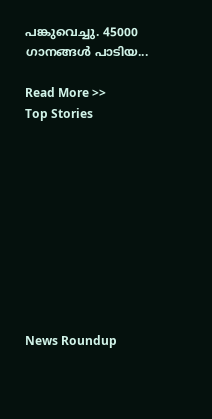പങ്കുവെച്ചു. 45000 ഗാനങ്ങൾ പാടിയ...

Read More >>
Top Stories










News Roundup